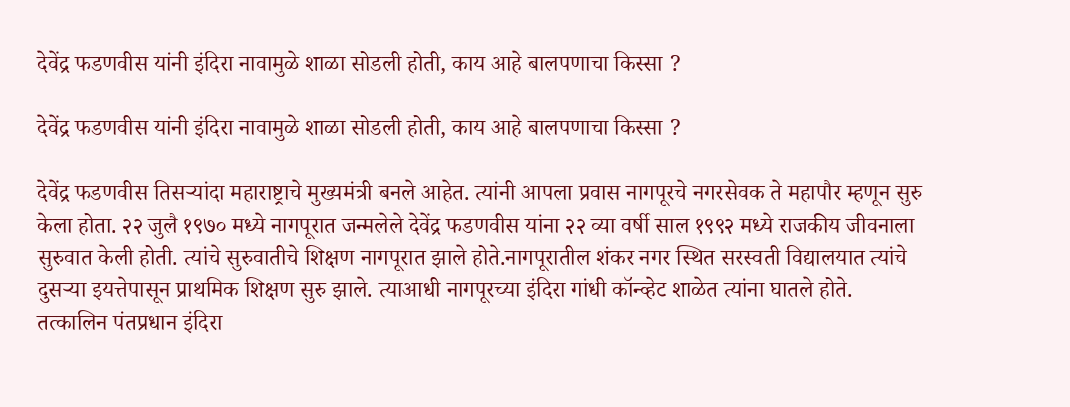देवेंद्र फडणवीस यांनी इंदिरा नावामुळे शाळा सोडली होती, काय आहे बालपणाचा किस्सा ?

देवेंद्र फडणवीस यांनी इंदिरा नावामुळे शाळा सोडली होती, काय आहे बालपणाचा किस्सा ?

देवेंद्र फडणवीस तिसऱ्यांदा महाराष्ट्राचे मुख्यमंत्री बनले आहेत. त्यांनी आपला प्रवास नागपूरचे नगरसेवक ते महापौर म्हणून सुरु केला होता. २२ जुलै १९७० मध्ये नागपूरात जन्मलेले देवेंद्र फडणवीस यांना २२ व्या वर्षी साल १९९२ मध्ये राजकीय जीवनाला सुरुवात केली होती. त्यांचे सुरुवातीचे शिक्षण नागपूरात झाले होते.नागपूरातील शंकर नगर स्थित सरस्वती विद्यालयात त्यांचे दुसऱ्या इयत्तेपासून प्राथमिक शिक्षण सुरु झाले. त्याआधी नागपूरच्या इंदिरा गांधी कॉन्व्हेट शाळेत त्यांना घातले होते. तत्कालिन पंतप्रधान इंदिरा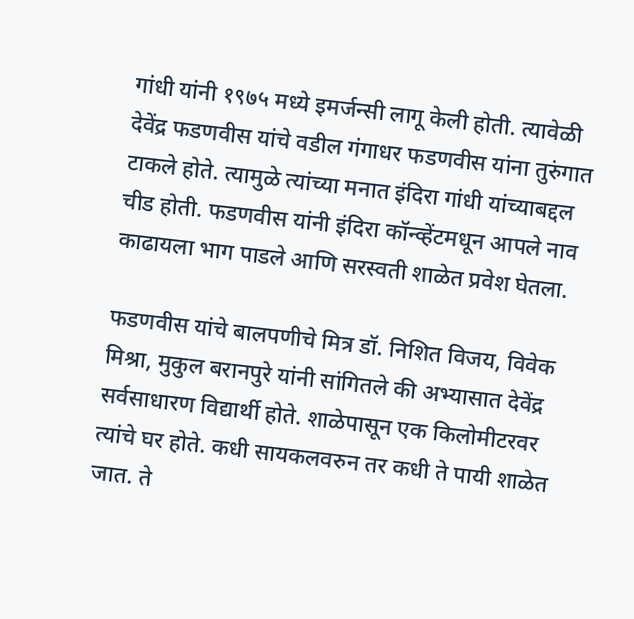गांधी यांनी १९७५ मध्ये इमर्जन्सी लागू केली होती. त्यावेळी देवेंद्र फडणवीस यांचे वडील गंगाधर फडणवीस यांना तुरुंगात टाकले होते. त्यामुळे त्यांच्या मनात इंदिरा गांधी यांच्याबद्दल चीड होती. फडणवीस यांनी इंदिरा कॉन्व्हेंटमधून आपले नाव काढायला भाग पाडले आणि सरस्वती शाळेत प्रवेश घेतला.

फडणवीस यांचे बालपणीचे मित्र डॉ. निशित विजय, विवेक मिश्रा, मुकुल बरानपुरे यांनी सांगितले की अभ्यासात देवेंद्र सर्वसाधारण विद्यार्थी होते. शाळेपासून एक किलोमीटरवर त्यांचे घर होते. कधी सायकलवरुन तर कधी ते पायी शाळेत जात. ते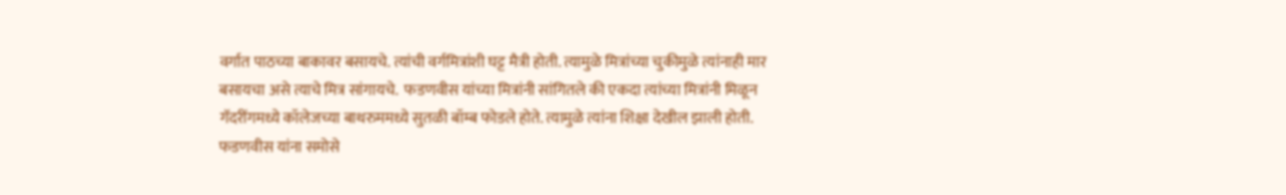वर्गात पाठच्या बाकावर बसायचे. त्यांची वर्गमित्रांशी घट्ट मैत्री होती. त्यामुळे मित्रांच्या चुकीमुळे त्यांनाही मार बसायचा असे त्याचे मित्र सांगायचे.  फडणवीस यांच्या मित्रांनी सांगितले की एकदा त्यांच्या मित्रांनी मिळून गॅदरींगमध्ये कॉलेजच्या बाथरुममध्ये सुतळी बॉम्ब फोडले होते. त्यामुळे त्यांना शिक्षा देखील झाली होती. फडणवीस यांना समोसे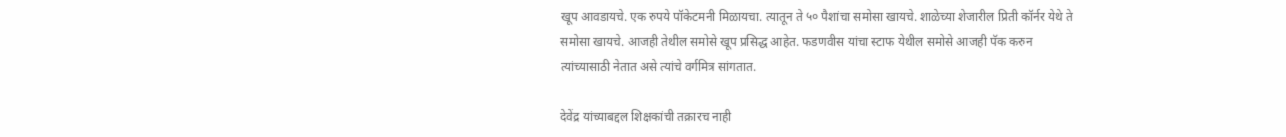खूप आवडायचे. एक रुपये पॉकेटमनी मिळायचा. त्यातून ते ५० पैशांचा समोसा खायचे. शाळेच्या शेजारील प्रिती कॉर्नर येथे ते समोसा खायचे. आजही तेथील समोसे खूप प्रसिद्ध आहेत. फडणवीस यांचा स्टाफ येथील समोसे आजही पॅक करुन त्यांच्यासाठी नेतात असे त्यांचे वर्गमित्र सांगतात.

देवेंद्र यांच्याबद्दल शिक्षकांची तक्रारच नाही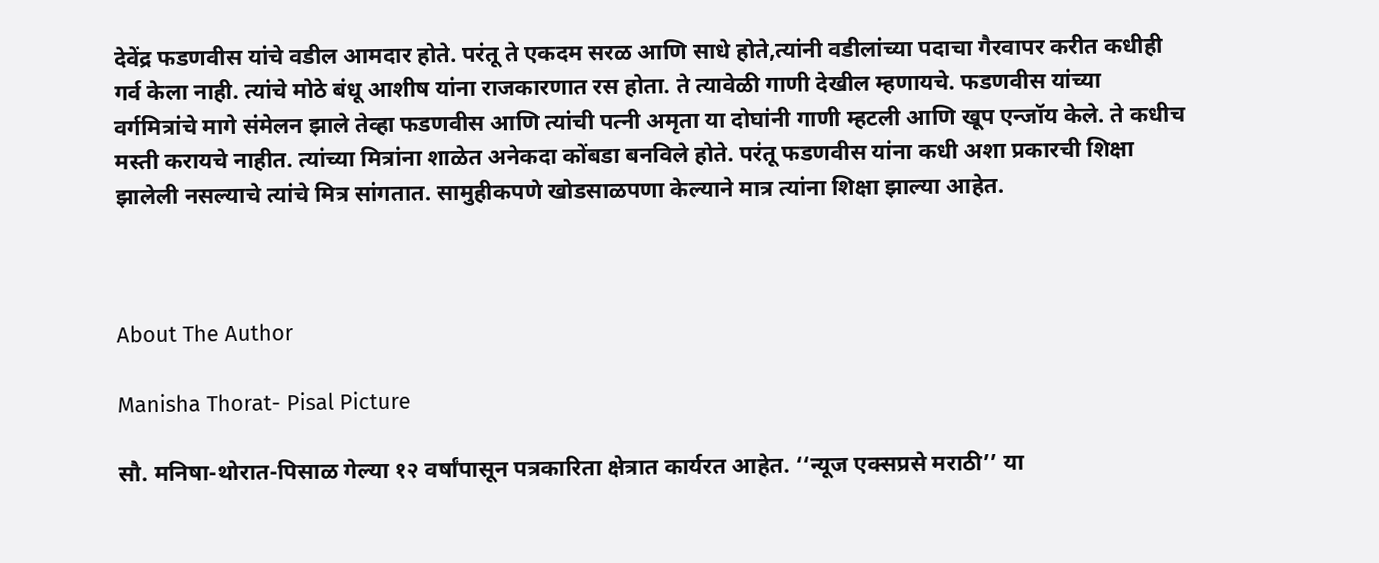देवेंद्र फडणवीस यांचे वडील आमदार होते. परंतू ते एकदम सरळ आणि साधे होते,त्यांनी वडीलांच्या पदाचा गैरवापर करीत कधीही गर्व केला नाही. त्यांचे मोठे बंधू आशीष यांना राजकारणात रस होता. ते त्यावेळी गाणी देखील म्हणायचे. फडणवीस यांच्या वर्गमित्रांचे मागे संमेलन झाले तेव्हा फडणवीस आणि त्यांची पत्नी अमृता या दोघांनी गाणी म्हटली आणि खूप एन्जॉय केले. ते कधीच मस्ती करायचे नाहीत. त्यांच्या मित्रांना शाळेत अनेकदा कोंबडा बनविले होते. परंतू फडणवीस यांना कधी अशा प्रकारची शिक्षा झालेली नसल्याचे त्यांचे मित्र सांगतात. सामुहीकपणे खोडसाळपणा केल्याने मात्र त्यांना शिक्षा झाल्या आहेत.



About The Author

Manisha Thorat- Pisal Picture

सौ. मनिषा-थोरात-पिसाळ गेल्या १२ वर्षांपासून पत्रकारिता क्षेत्रात कार्यरत आहेत. ‘‘न्यूज एक्सप्रसे मराठी’’ या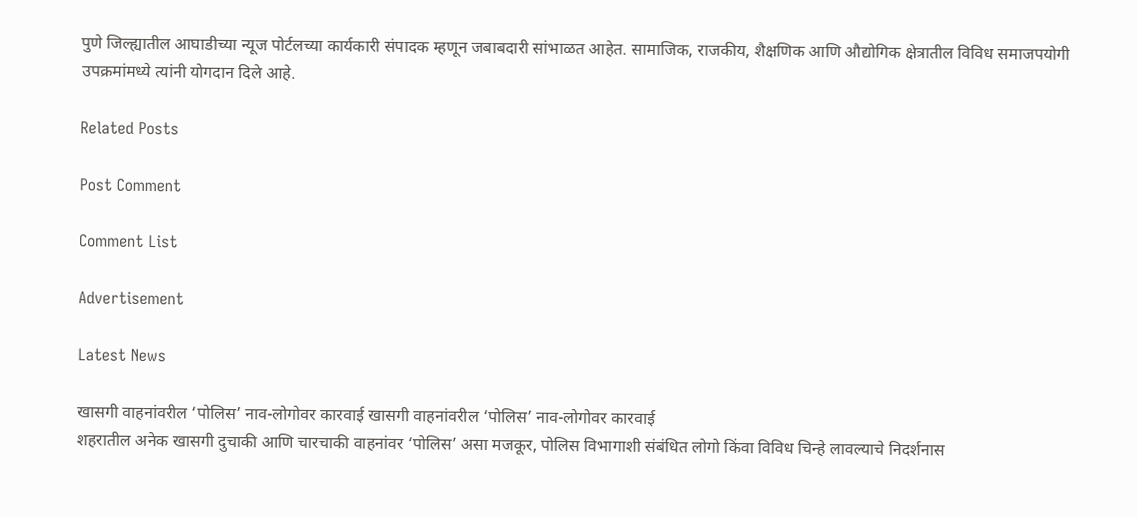पुणे जिल्ह्यातील आघाडीच्या न्यूज पोर्टलच्या कार्यकारी संपादक म्हणून जबाबदारी सांभाळत आहेत. सामाजिक, राजकीय, शैक्षणिक आणि औद्योगिक क्षेत्रातील विविध समाजपयोगी उपक्रमांमध्ये त्यांनी योगदान दिले आहे.

Related Posts

Post Comment

Comment List

Advertisement

Latest News

खासगी वाहनांवरील ‘पोलिस’ नाव-लोगोवर कारवाई खासगी वाहनांवरील ‘पोलिस’ नाव-लोगोवर कारवाई
शहरातील अनेक खासगी दुचाकी आणि चारचाकी वाहनांवर ‘पोलिस’ असा मजकूर, पोलिस विभागाशी संबंधित लोगो किंवा विविध चिन्हे लावल्याचे निदर्शनास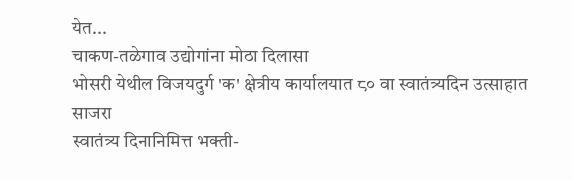येत...
चाकण-तळेगाव उद्योगांना मोठा दिलासा
भोसरी येथील विजयदुर्ग 'क' क्षेत्रीय कार्यालयात ८० वा स्वातंत्र्यदिन उत्साहात साजरा
स्वातंत्र्य दिनानिमित्त भक्ती-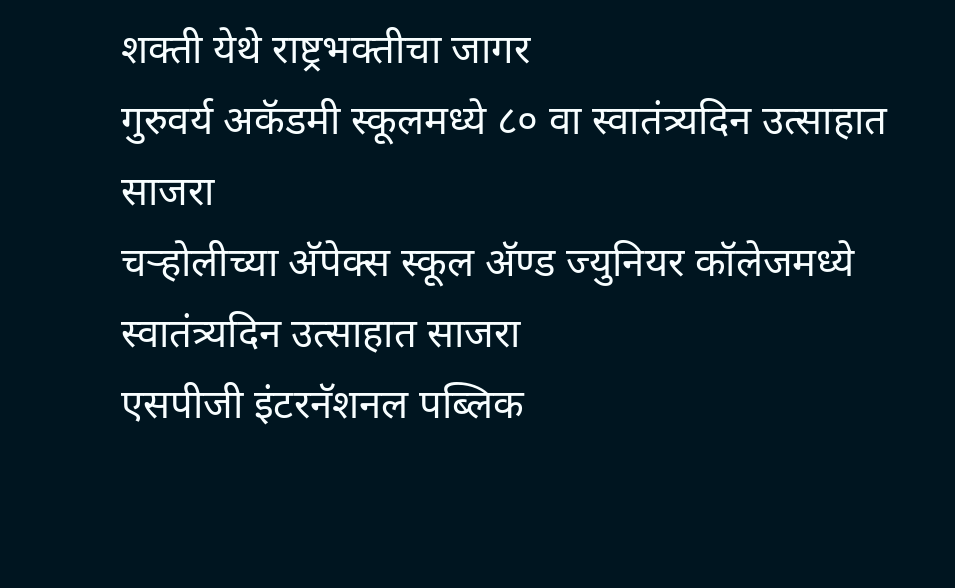शक्ती येथे राष्ट्रभक्तीचा जागर
गुरुवर्य अकॅडमी स्कूलमध्ये ८० वा स्वातंत्र्यदिन उत्साहात साजरा
चऱ्होलीच्या अ‍ॅपेक्स स्कूल अ‍ॅण्ड ज्युनियर कॉलेजमध्ये स्वातंत्र्यदिन उत्साहात साजरा
एसपीजी इंटरनॅशनल पब्लिक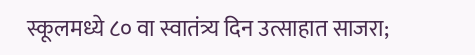स्कूलमध्ये ८० वा स्वातंत्र्य दिन उत्साहात साजरा;